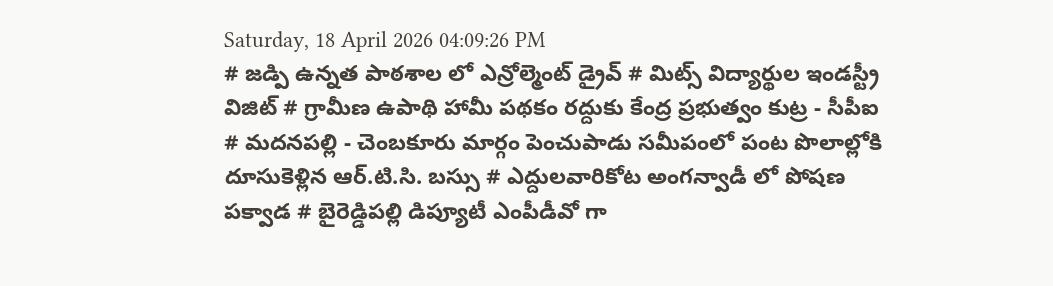Saturday, 18 April 2026 04:09:26 PM
# జడ్పి ఉన్నత పాఠశాల లో ఎన్రోల్మెంట్ డ్రైవ్ # మిట్స్ విద్యార్థుల ఇండస్ట్రీ విజిట్ # గ్రామీణ ఉపాథి హామీ పథకం రద్దుకు కేంద్ర ప్రభుత్వం కుట్ర - సీపీఐ # మదనపల్లి - చెంబకూరు మార్గం పెంచుపాడు సమీపంలో పంట పొలాల్లోకి దూసుకెళ్లిన ఆర్.టి.సి. బస్సు # ఎద్దులవారికోట అంగన్వాడీ లో పోషణ పక్వాడ # బైరెడ్డిపల్లి డిప్యూటీ ఎంపీడీవో గా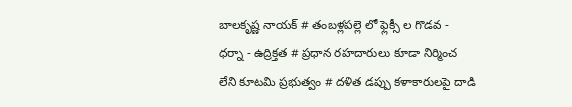బాలకృష్ణ నాయక్ # తంబళ్లపల్లె లో ఫ్లెక్సీ ల గొడవ - ధర్నా - ఉద్రిక్తత # ప్రధాన రహదారులు కూడా నిర్మించ లేని కూటమి ప్రభుత్వం # దళిత డప్పు కళాకారులపై దాడి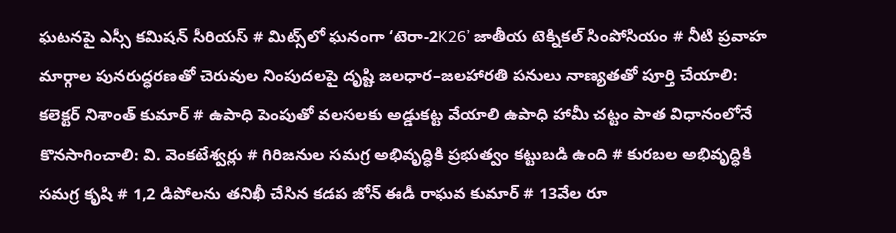ఘటనపై ఎస్సీ కమిషన్ సీరియస్ # మిట్స్‌లో ఘనంగా ‘టెరా-2K26’ జాతీయ టెక్నికల్ సింపోసియం # నీటి ప్రవాహ మార్గాల పునరుద్ధరణతో చెరువుల నింపుదలపై దృష్టి జలధార–జలహారతి పనులు నాణ్యతతో పూర్తి చేయాలి: కలెక్టర్ నిశాంత్ కుమార్ # ఉపాధి పెంపుతో వలసలకు అడ్డుకట్ట వేయాలి ఉపాధి హామీ చట్టం పాత విధానంలోనే కొనసాగించాలి: వి. వెంకటేశ్వర్లు # గిరిజనుల సమగ్ర అభివృద్ధికి ప్రభుత్వం కట్టుబడి ఉంది # కురబల అభివృద్ధికి సమగ్ర కృషి # 1,2 డిపోలను తనిఖీ చేసిన కడప జోన్ ఈడీ రాఘవ కుమార్ # 13వేల రూ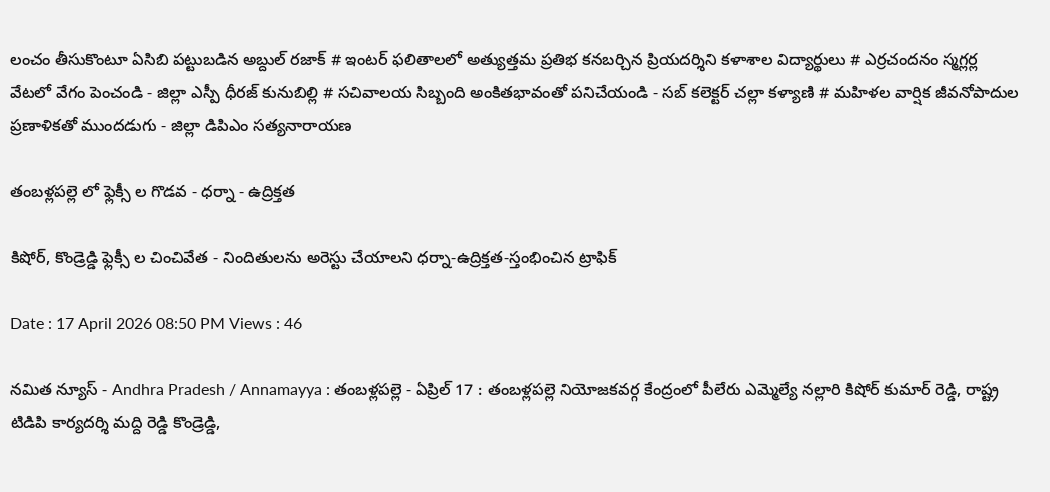లంచం తీసుకొంటూ ఏసిబి పట్టుబడిన అబ్దుల్ రజాక్ # ఇంటర్ ఫలితాలలో అత్యుత్తమ ప్రతిభ కనబర్చిన ప్రియదర్శిని కళాశాల విద్యార్థులు # ఎర్రచందనం స్మగ్లర్ల వేటలో వేగం పెంచండి - జిల్లా ఎస్పీ ధీరజ్ కునుబిల్లి # సచివాలయ సిబ్బంది అంకితభావంతో పనిచేయండి - సబ్ కలెక్టర్ చల్లా కళ్యాణి # మహిళల వార్షిక జీవనోపాదుల ప్రణాళికతో ముందడుగు - జిల్లా డిపిఎం సత్యనారాయణ

తంబళ్లపల్లె లో ఫ్లెక్సీ ల గొడవ - ధర్నా - ఉద్రిక్తత

కిషోర్, కొండ్రెడ్డి ఫ్లెక్సీ ల చించివేత - నిందితులను అరెస్టు చేయాలని ధర్నా-ఉద్రిక్తత-స్తంభించిన ట్రాఫిక్

Date : 17 April 2026 08:50 PM Views : 46

నమిత న్యూస్ - Andhra Pradesh / Annamayya : తంబళ్లపల్లె - ఏప్రిల్ 17 : తంబళ్లపల్లె నియోజకవర్గ కేంద్రంలో పీలేరు ఎమ్మెల్యే నల్లారి కిషోర్ కుమార్ రెడ్డి, రాష్ట్ర టిడిపి కార్యదర్శి మద్ది రెడ్డి కొండ్రెడ్డి,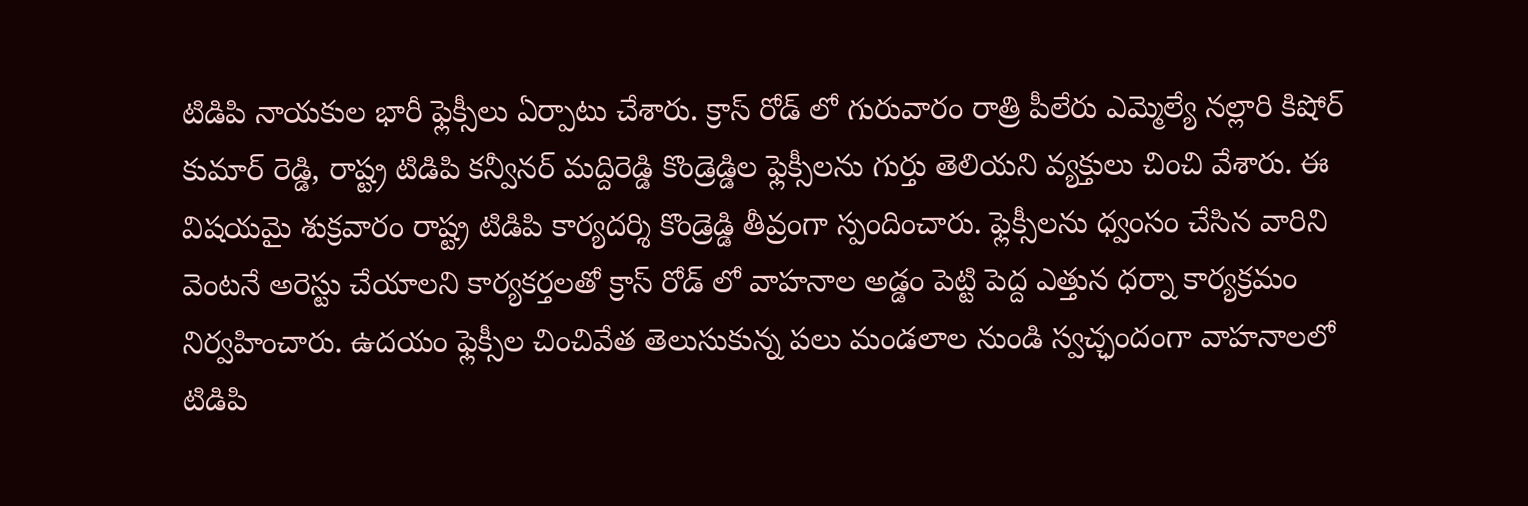టిడిపి నాయకుల భారీ ఫ్లెక్సీలు ఏర్పాటు చేశారు. క్రాస్ రోడ్ లో గురువారం రాత్రి పీలేరు ఎమ్మెల్యే నల్లారి కిషోర్ కుమార్ రెడ్డి, రాష్ట్ర టిడిపి కన్వీనర్ మద్దిరెడ్డి కొండ్రెడ్డిల ఫ్లెక్సీలను గుర్తు తెలియని వ్యక్తులు చించి వేశారు. ఈ విషయమై శుక్రవారం రాష్ట్ర టిడిపి కార్యదర్శి కొండ్రెడ్డి తీవ్రంగా స్పందించారు. ఫ్లెక్సీలను ధ్వంసం చేసిన వారిని వెంటనే అరెస్టు చేయాలని కార్యకర్తలతో క్రాస్ రోడ్ లో వాహనాల అడ్డం పెట్టి పెద్ద ఎత్తున ధర్నా కార్యక్రమం నిర్వహించారు. ఉదయం ఫ్లెక్సీల చించివేత తెలుసుకున్న పలు మండలాల నుండి స్వచ్ఛందంగా వాహనాలలో టిడిపి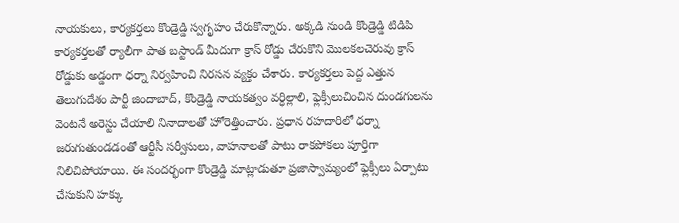నాయకులు, కార్యకర్తలు కొండ్రెడ్డి స్వగృహం చేరుకొన్నారు. అక్కడి నుండి కొండ్రెడ్డి టిడిపి కార్యకర్తలతో ర్యాలీగా పాత బస్టాండ్ మీదుగా క్రాస్ రోడ్డు చేరుకొని మొలకలచెరువు క్రాస్ రోడ్డుకు అడ్డంగా ధర్నా నిర్వహించి నిరసన వ్యక్తం చేశారు. కార్యకర్తలు పెద్ద ఎత్తున తెలుగుదేశం పార్టీ జిందాబాద్, కొండ్రెడ్డి నాయకత్వం వర్ధిల్లాలి, ఫ్లెక్సీలుచించిన దుండగులను వెంటనే అరెస్టు చేయాలి నినాదాలతో హోరెత్తించారు. ప్రధాన రహదారిలో ధర్నా జరుగుతుండడంతో ఆర్టీసీ సర్వీసులు, వాహనాలతో పాటు రాకపోకలు పూర్తిగా నిలిచిపోయాయి. ఈ సందర్భంగా కొండ్రెడ్డి మాట్లాడుతూ ప్రజాస్వామ్యంలో ఫ్లెక్సీలు ఏర్పాటు చేసుకుని హక్కు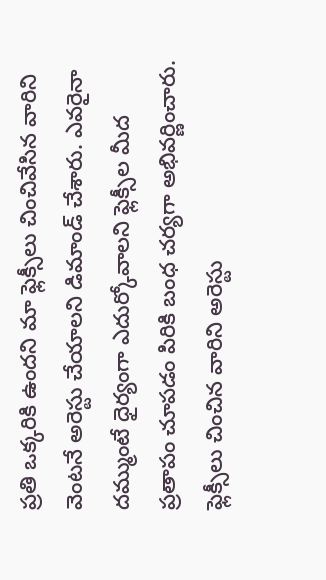ప్రతి ఒక్కరికి ఉందని మా ఫ్లెక్సీలు చించివేసిన వారిని వెంటనే అరెస్టు చేయాలని డిమాండ్ చేశారు. ఎవరైనా దమ్ముంటే ధైర్యంగా ఎదుర్కోవాలని ఫ్లెక్సీల మీద ప్రతాపం చూపడం పిరికి బంధ చర్యగా అభివర్ణించారు. ఫ్లెక్సీలు చించిన వారిని అరెస్టు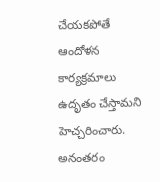చేయకపోతే ఆందోళన కార్యక్రమాలు ఉదృతం చేస్తామని హెచ్చరించారు. అనంతరం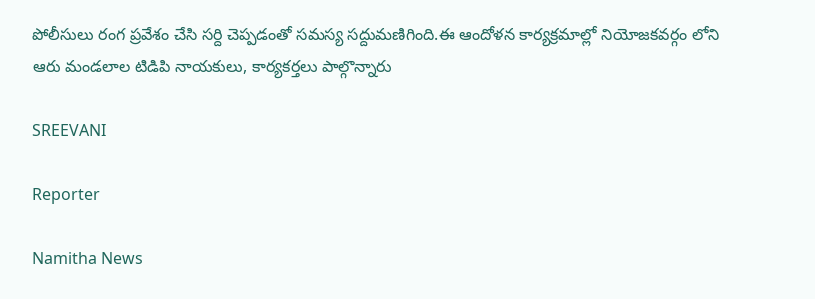పోలీసులు రంగ ప్రవేశం చేసి సర్ది చెప్పడంతో సమస్య సద్దుమణిగింది.ఈ ఆందోళన కార్యక్రమాల్లో నియోజకవర్గం లోని ఆరు మండలాల టిడిపి నాయకులు, కార్యకర్తలు పాల్గొన్నారు

SREEVANI

Reporter

Namitha News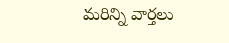మరిన్ని వార్తలు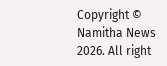Copyright © Namitha News 2026. All right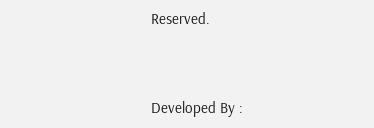Reserved.



Developed By :